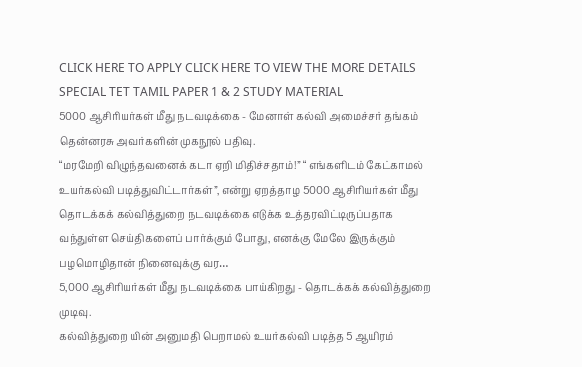CLICK HERE TO APPLY CLICK HERE TO VIEW THE MORE DETAILS
SPECIAL TET TAMIL PAPER 1 & 2 STUDY MATERIAL
5000 ஆசிரியர்கள் மீது நடவடிக்கை - மேனாள் கல்வி அமைச்சர் தங்கம் தென்னரசு அவர்களின் முகநூல் பதிவு.
“மரமேறி விழுந்தவனைக் கடா ஏறி மிதிச்சதாம்!” “ எங்களிடம் கேட்காமல் உயர்கல்வி படித்துவிட்டார்கள்”, என்று ஏறத்தாழ 5000 ஆசிரியர்கள் மீது தொடக்கக் கல்வித்துறை நடவடிக்கை எடுக்க உத்தரவிட்டிருப்பதாக வந்துள்ள செய்திகளைப் பார்க்கும் போது, எனக்கு மேலே இருக்கும் பழமொழிதான் நினைவுக்கு வர…
5,000 ஆசிரியர்கள் மீது நடவடிக்கை பாய்கிறது - தொடக்கக் கல்வித்துறை முடிவு.
கல்வித்துறை யின் அனுமதி பெறாமல் உயர்கல்வி படித்த 5 ஆயிரம்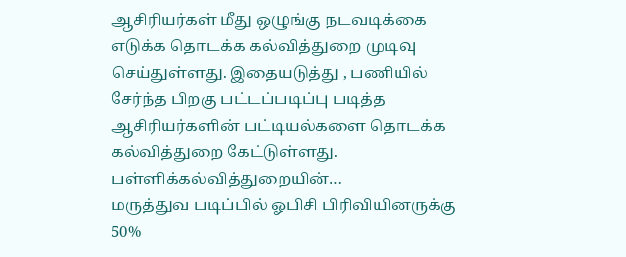ஆசிரியர்கள் மீது ஒழுங்கு நடவடிக்கை எடுக்க தொடக்க கல்வித்துறை முடிவு செய்துள்ளது. இதையடுத்து , பணியில் சேர்ந்த பிறகு பட்டப்படிப்பு படித்த ஆசிரியர்களின் பட்டியல்களை தொடக்க கல்வித்துறை கேட்டுள்ளது. பள்ளிக்கல்வித்துறையின்…
மருத்துவ படிப்பில் ஓபிசி பிரிவியினருக்கு 50%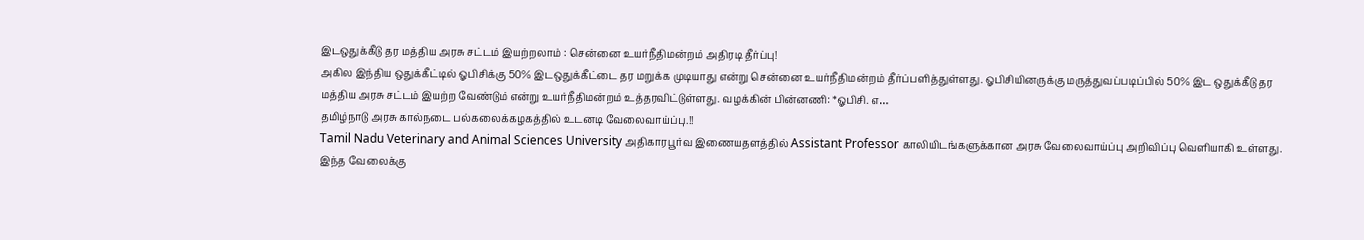இடஒதுக்கீடு தர மத்திய அரசு சட்டம் இயற்றலாம் : சென்னை உயர்நீதிமன்றம் அதிரடி தீர்ப்பு!
அகில இந்திய ஒதுக்கீட்டில் ஓபிசிக்கு 50% இடஒதுக்கீட்டை தர மறுக்க முடியாது என்று சென்னை உயர்நீதிமன்றம் தீர்ப்பளித்துள்ளது. ஓபிசியினருக்கு மருத்துவப்படிப்பில் 50% இட ஒதுக்கீடு தர மத்திய அரசு சட்டம் இயற்ற வேண்டும் என்று உயர்நீதிமன்றம் உத்தரவிட்டுள்ளது. வழக்கின் பின்னணி: *ஓபிசி. எ…
தமிழ்நாடு அரசு கால்நடை பல்கலைக்கழகத்தில் உடனடி வேலைவாய்ப்பு.!!
Tamil Nadu Veterinary and Animal Sciences University அதிகாரபூர்வ இணையதளத்தில் Assistant Professor காலியிடங்களுக்கான அரசு வேலைவாய்ப்பு அறிவிப்பு வெளியாகி உள்ளது. இந்த வேலைக்கு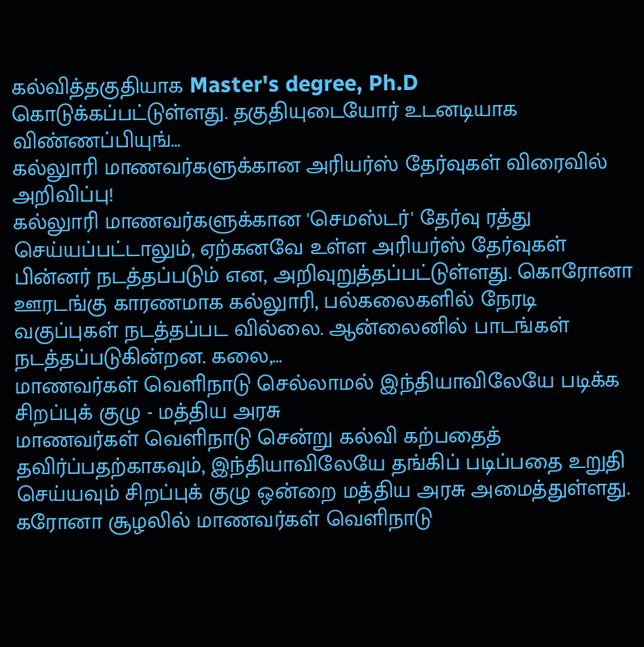கல்வித்தகுதியாக Master's degree, Ph.D கொடுக்கப்பட்டுள்ளது. தகுதியுடையோர் உடனடியாக விண்ணப்பியுங்…
கல்லுாரி மாணவர்களுக்கான அரியர்ஸ் தேர்வுகள் விரைவில் அறிவிப்பு!
கல்லுாரி மாணவர்களுக்கான 'செமஸ்டர்' தேர்வு ரத்து செய்யப்பட்டாலும், ஏற்கனவே உள்ள அரியர்ஸ் தேர்வுகள் பின்னர் நடத்தப்படும் என, அறிவுறுத்தப்பட்டுள்ளது. கொரோனா ஊரடங்கு காரணமாக கல்லுாரி, பல்கலைகளில் நேரடி வகுப்புகள் நடத்தப்பட வில்லை. ஆன்லைனில் பாடங்கள் நடத்தப்படுகின்றன. கலை,…
மாணவர்கள் வெளிநாடு செல்லாமல் இந்தியாவிலேயே படிக்க சிறப்புக் குழு - மத்திய அரசு
மாணவர்கள் வெளிநாடு சென்று கல்வி கற்பதைத் தவிர்ப்பதற்காகவும், இந்தியாவிலேயே தங்கிப் படிப்பதை உறுதி செய்யவும் சிறப்புக் குழு ஒன்றை மத்திய அரசு அமைத்துள்ளது. கரோனா சூழலில் மாணவர்கள் வெளிநாடு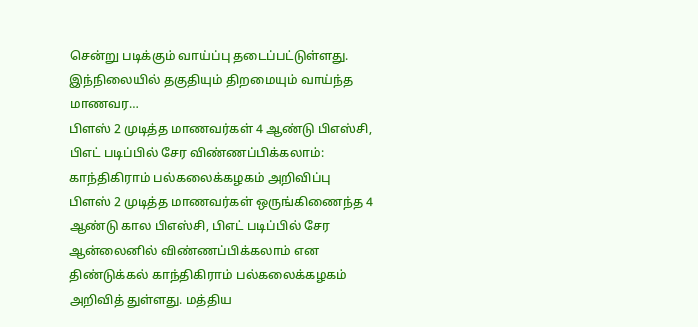சென்று படிக்கும் வாய்ப்பு தடைப்பட்டுள்ளது. இந்நிலையில் தகுதியும் திறமையும் வாய்ந்த மாணவர…
பிளஸ் 2 முடித்த மாணவர்கள் 4 ஆண்டு பிஎஸ்சி, பிஎட் படிப்பில் சேர விண்ணப்பிக்கலாம்: காந்திகிராம் பல்கலைக்கழகம் அறிவிப்பு
பிளஸ் 2 முடித்த மாணவர்கள் ஒருங்கிணைந்த 4 ஆண்டு கால பிஎஸ்சி, பிஎட் படிப்பில் சேர ஆன்லைனில் விண்ணப்பிக்கலாம் என திண்டுக்கல் காந்திகிராம் பல்கலைக்கழகம் அறிவித் துள்ளது. மத்திய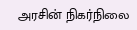அரசின் நிகர்நிலை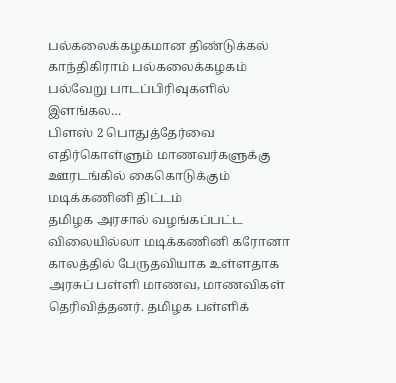பல்கலைக்கழகமான திண்டுக்கல் காந்திகிராம் பல்கலைக்கழகம் பல்வேறு பாடப்பிரிவுகளில் இளங்கல…
பிளஸ் 2 பொதுத்தேர்வை எதிர்கொள்ளும் மாணவர்களுக்கு ஊரடங்கில் கைகொடுக்கும் மடிக்கணினி திட்டம்
தமிழக அரசால் வழங்கப்பட்ட விலையில்லா மடிக்கணினி கரோனா காலத்தில் பேருதவியாக உள்ளதாக அரசுப் பள்ளி மாணவ, மாணவிகள் தெரிவித்தனர். தமிழக பள்ளிக்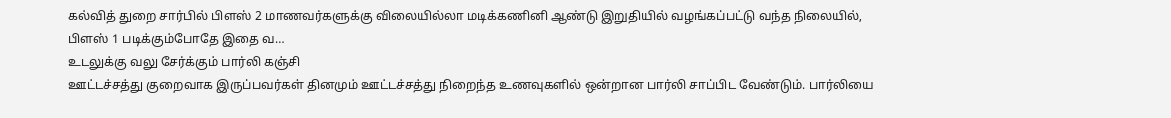கல்வித் துறை சார்பில் பிளஸ் 2 மாணவர்களுக்கு விலையில்லா மடிக்கணினி ஆண்டு இறுதியில் வழங்கப்பட்டு வந்த நிலையில், பிளஸ் 1 படிக்கும்போதே இதை வ…
உடலுக்கு வலு சேர்க்கும் பார்லி கஞ்சி
ஊட்டச்சத்து குறைவாக இருப்பவர்கள் தினமும் ஊட்டச்சத்து நிறைந்த உணவுகளில் ஒன்றான பார்லி சாப்பிட வேண்டும். பார்லியை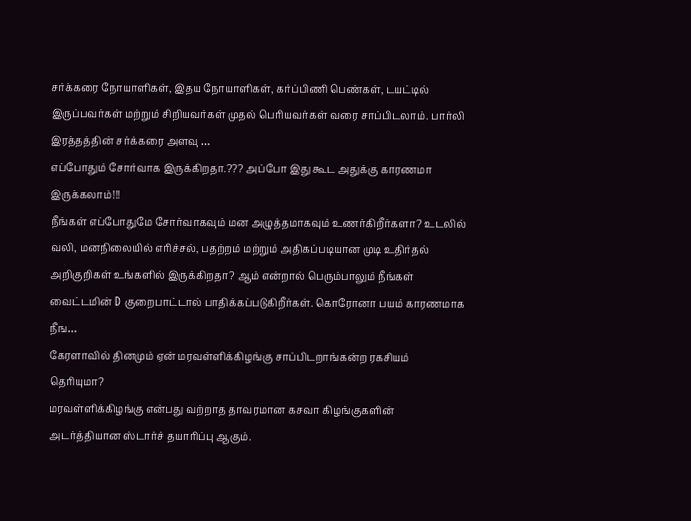சர்க்கரை நோயாளிகள், இதய நோயாளிகள், கர்ப்பிணி பெண்கள், டயட்டில் இருப்பவர்கள் மற்றும் சிறியவர்கள் முதல் பெரியவர்கள் வரை சாப்பிடலாம். பார்லி இரத்தத்தின் சர்க்கரை அளவு …
எப்போதும் சோர்வாக இருக்கிறதா.??? அப்போ இது கூட அதுக்கு காரணமா இருக்கலாம்!!!
நீங்கள் எப்போதுமே சோர்வாகவும் மன அழுத்தமாகவும் உணர்கிறீர்களா? உடலில் வலி, மனநிலையில் எரிச்சல், பதற்றம் மற்றும் அதிகப்படியான முடி உதிர்தல் அறிகுறிகள் உங்களில் இருக்கிறதா? ஆம் என்றால் பெரும்பாலும் நீங்கள் வைட்டமின் D குறைபாட்டால் பாதிக்கப்படுகிறீர்கள். கொரோனா பயம் காரணமாக நீங…
கேரளாவில் தினமும் ஏன் மரவள்ளிக்கிழங்கு சாப்பிடறாங்கன்ற ரகசியம் தெரியுமா?
மரவள்ளிக்கிழங்கு என்பது வற்றாத தாவரமான கசவா கிழங்குகளின் அடர்த்தியான ஸ்டார்ச் தயாரிப்பு ஆகும்.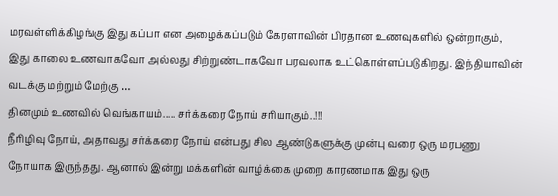மரவள்ளிக்கிழங்கு இது கப்பா என அழைக்கப்படும் கேரளாவின் பிரதான உணவுகளில் ஒன்றாகும், இது காலை உணவாகவோ அல்லது சிற்றுண்டாகவோ பரவலாக உட்கொள்ளப்படுகிறது. இந்தியாவின் வடக்கு மற்றும் மேற்கு …
தினமும் உணவில் வெங்காயம்..... சர்க்கரை நோய் சரியாகும்..!!!
நீரிழிவு நோய், அதாவது சர்க்கரை நோய் என்பது சில ஆண்டுகளுக்கு முன்பு வரை ஒரு மரபணு நோயாக இருந்தது. ஆனால் இன்று மக்களின் வாழ்க்கை முறை காரணமாக இது ஒரு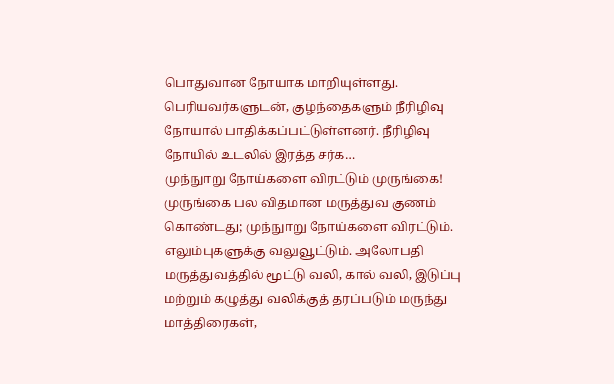பொதுவான நோயாக மாறியுள்ளது. பெரியவர்களுடன், குழந்தைகளும் நீரிழிவு நோயால் பாதிக்கப்பட்டுள்ளனர். நீரிழிவு நோயில் உடலில் இரத்த சர்க…
முந்நுாறு நோய்களை விரட்டும் முருங்கை!
முருங்கை பல விதமான மருத்துவ குணம் கொண்டது; முந்நுாறு நோய்களை விரட்டும். எலும்புகளுக்கு வலுவூட்டும். அலோபதி மருத்துவத்தில் மூட்டு வலி, கால் வலி, இடுப்பு மற்றும் கழுத்து வலிக்குத் தரப்படும் மருந்து மாத்திரைகள்,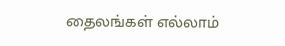தைலங்கள் எல்லாம்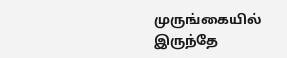முருங்கையில் இருந்தே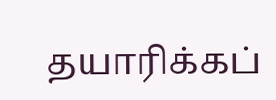தயாரிக்கப்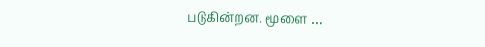படுகின்றன. மூளை …